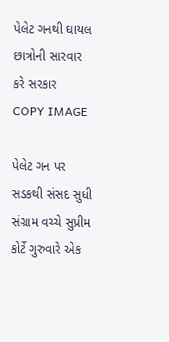પેલેટ ગનથી ઘાયલ છાત્રોની સારવાર કરે સરકાર
COPY IMAGE

પેલેટ ગન પર સડકથી સંસદ સુધી સંગ્રામ વચ્ચે સુપ્રીમ કોર્ટે ગુરુવારે એક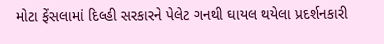મોટા ફેંસલામાં દિલ્હી સરકારને પેલેટ ગનથી ઘાયલ થયેલા પ્રદર્શનકારી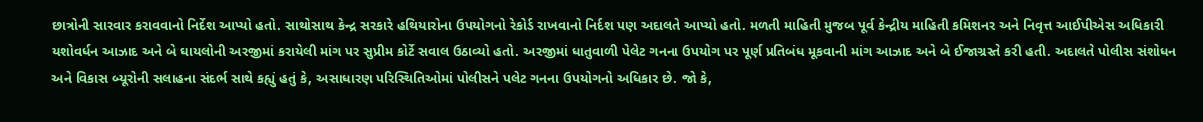છાત્રોની સારવાર કરાવવાનો નિર્દેશ આપ્યો હતો. સાથોસાથ કેન્દ્ર સરકારે હથિયારોના ઉપયોગનો રેકોર્ડ રાખવાનો નિર્દશ પણ અદાલતે આપ્યો હતો. મળતી માહિતી મુજબ પૂર્વ કેન્દ્રીય માહિતી કમિશનર અને નિવૃત્ત આઈપીએસ અધિકારી યશોવર્ધન આઝાદ અને બે ઘાયલોની અરજીમાં કરાયેલી માંગ પર સુપ્રીમ કોર્ટે સવાલ ઉઠાવ્યો હતો. અરજીમાં ધાતુવાળી પેલેટ ગનના ઉપયોગ પર પૂર્ણ પ્રતિબંધ મૂકવાની માંગ આઝાદ અને બે ઈજાગ્રસ્તે કરી હતી. અદાલતે પોલીસ સંશોધન અને વિકાસ બ્યૂરોની સલાહના સંદર્ભ સાથે કહ્યું હતું કે, અસાધારણ પરિસ્થિતિઓમાં પોલીસને પલેટ ગનના ઉપયોગનો અધિકાર છે. જો કે,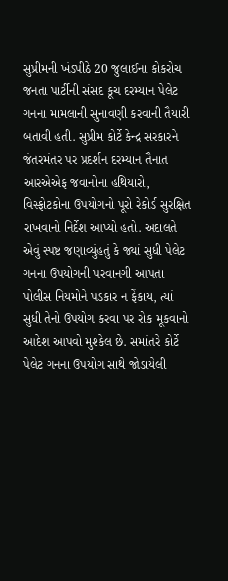સુપ્રીમની ખંડપીઠે 20 જુલાઈના કોકરોચ જનતા પાર્ટીની સંસદ કૂચ દરમ્યાન પેલેટ ગનના મામલાની સુનાવણી કરવાની તૈયારી બતાવી હતી. સુપ્રીમ કોર્ટે કેન્દ્ર સરકારને જંતરમંતર પર પ્રદર્શન દરમ્યાન તૈનાત આરએએફ જવાનોના હથિયારો, વિસ્ફોટકોના ઉપયોગનો પૂરો રેકોર્ડ સુરક્ષિત રાખવાનો નિર્દેશ આપ્યો હતો. અદાલતે એવું સ્પષ્ટ જણાવ્યુંહતું કે જ્યાં સુધી પેલેટ ગનના ઉપયોગની પરવાનગી આપતા પોલીસ નિયમોને પડકાર ન ફેંકાય, ત્યાં સુધી તેનો ઉપયોગ કરવા પર રોક મૂકવાનો આદેશ આપવો મુશ્કેલ છે. સમાંતરે કોર્ટે પેલેટ ગનના ઉપયોગ સાથે જોડાયેલી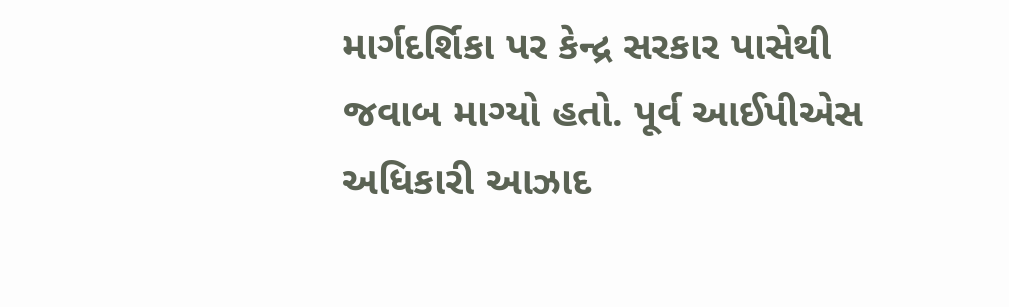માર્ગદર્શિકા પર કેન્દ્ર સરકાર પાસેથી જવાબ માગ્યો હતો. પૂર્વ આઈપીએસ અધિકારી આઝાદ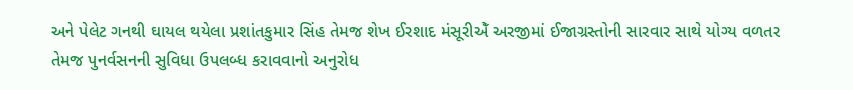અને પેલેટ ગનથી ઘાયલ થયેલા પ્રશાંતકુમાર સિંહ તેમજ શેખ ઈરશાદ મંસૂરીએઁ અરજીમાં ઈજાગ્રસ્તોની સારવાર સાથે યોગ્ય વળતર તેમજ પુનર્વસનની સુવિધા ઉપલબ્ધ કરાવવાનો અનુરોધ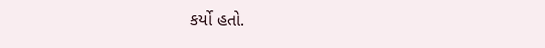કર્યો હતો.